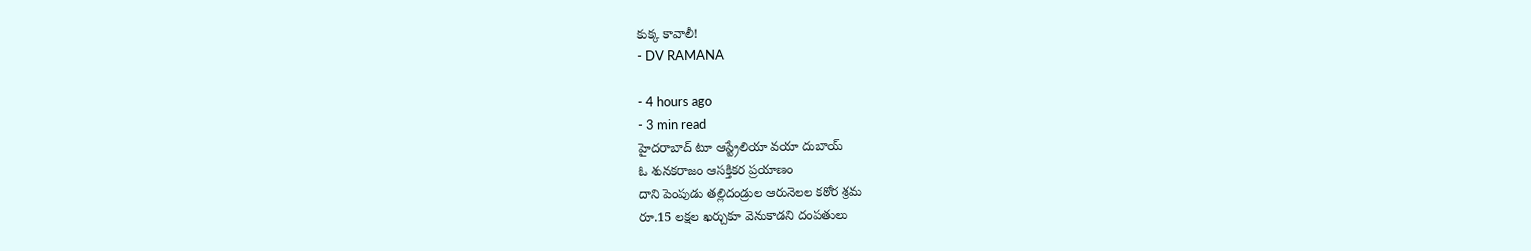కుక్క కావాలీ!
- DV RAMANA

- 4 hours ago
- 3 min read
హైదరాబాద్ టూ ఆస్ట్రేలియా వయా దుబాయ్
ఓ శునకరాజం ఆసక్తికర ప్రయాణం
దాని పెంపుడు తల్లిదండ్రుల ఆరునెలల కఠోర శ్రమ
రూ.15 లక్షల ఖర్చుకూ వెనుకాడని దంపతులు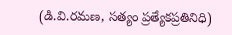(డి.వి.రమణ, సత్యం ప్రత్యేకప్రతినిధి)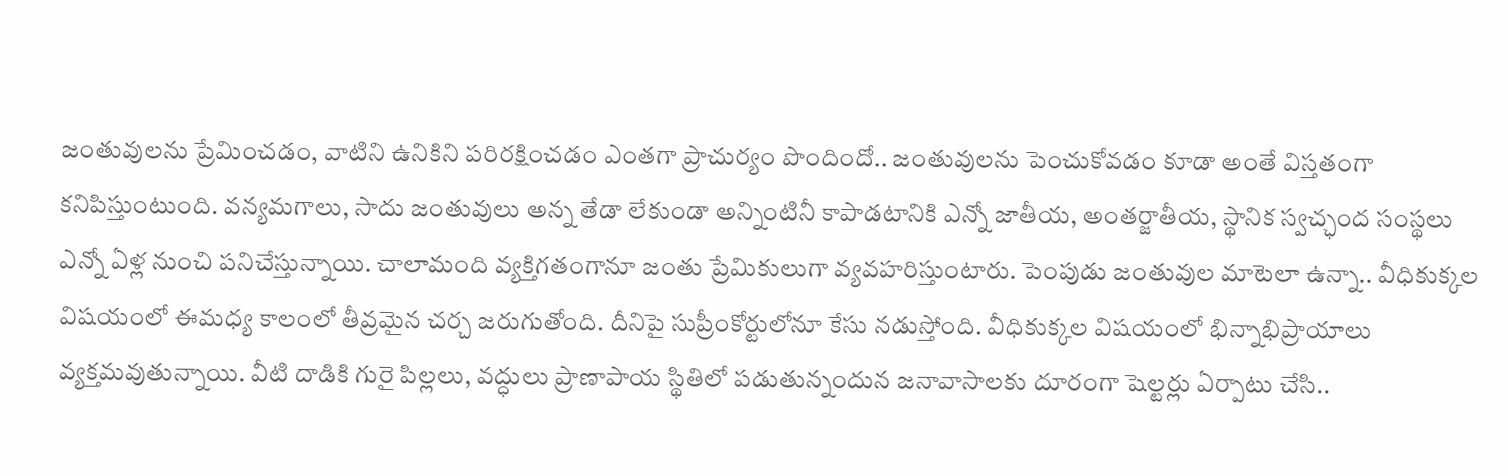జంతువులను ప్రేమించడం, వాటిని ఉనికిని పరిరక్షించడం ఎంతగా ప్రాచుర్యం పొందిందో.. జంతువులను పెంచుకోవడం కూడా అంతే విస్తతంగా కనిపిస్తుంటుంది. వన్యమగాలు, సాదు జంతువులు అన్న తేడా లేకుండా అన్నింటినీ కాపాడటానికి ఎన్నో జాతీయ, అంతర్జాతీయ, స్థానిక స్వచ్ఛంద సంస్థలు ఎన్నో ఏళ్ల నుంచి పనిచేస్తున్నాయి. చాలామంది వ్యక్తిగతంగానూ జంతు ప్రేమికులుగా వ్యవహరిస్తుంటారు. పెంపుడు జంతువుల మాటెలా ఉన్నా.. వీధికుక్కల విషయంలో ఈమధ్య కాలంలో తీవ్రమైన చర్చ జరుగుతోంది. దీనిపై సుప్రీంకోర్టులోనూ కేసు నడుస్తోంది. వీధికుక్కల విషయంలో భిన్నాభిప్రాయాలు వ్యక్తమవుతున్నాయి. వీటి దాడికి గురై పిల్లలు, వద్ధులు ప్రాణాపాయ స్థితిలో పడుతున్నందున జనావాసాలకు దూరంగా షెల్టర్లు ఏర్పాటు చేసి..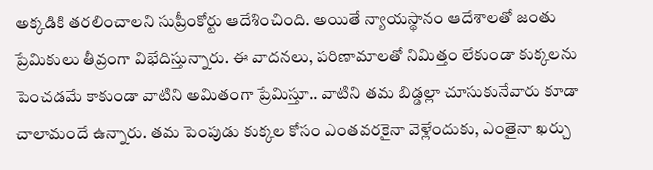అక్కడికి తరలించాలని సుప్రీంకోర్టు ఆదేశించింది. అయితే న్యాయస్థానం ఆదేశాలతో జంతు ప్రేమికులు తీవ్రంగా విభేదిస్తున్నారు. ఈ వాదనలు, పరిణామాలతో నిమిత్తం లేకుండా కుక్కలను పెంచడమే కాకుండా వాటిని అమితంగా ప్రేమిస్తూ.. వాటిని తమ బిడ్డల్లా చూసుకునేవారు కూడా చాలామందే ఉన్నారు. తమ పెంపుడు కుక్కల కోసం ఎంతవరకైనా వెళ్లేందుకు, ఎంతైనా ఖర్చు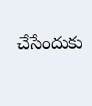చేసేందుకు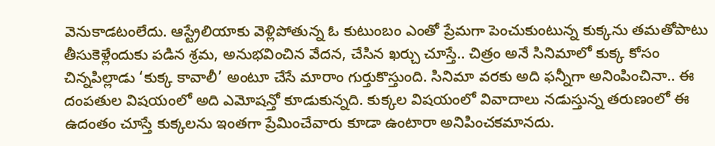వెనుకాడటంలేదు. ఆస్ట్రేలియాకు వెళ్లిపోతున్న ఓ కుటుంబం ఎంతో ప్రేమగా పెంచుకుంటున్న కుక్కను తమతోపాటు తీసుకెళ్లేందుకు పడిన శ్రమ, అనుభవించిన వేదన, చేసిన ఖర్చు చూస్తే.. చిత్రం అనే సినిమాలో కుక్క కోసం చిన్నపిల్లాడు ‘కుక్క కావాలీ’ అంటూ చేసే మారాం గుర్తుకొస్తుంది. సినిమా వరకు అది ఫన్నీగా అనింపించినా.. ఈ దంపతుల విషయంలో అది ఎమోషన్తో కూడుకున్నది. కుక్కల విషయంలో వివాదాలు నడుస్తున్న తరుణంలో ఈ ఉదంతం చూస్తే కుక్కలను ఇంతగా ప్రేమించేవారు కూడా ఉంటారా అనిపించకమానదు.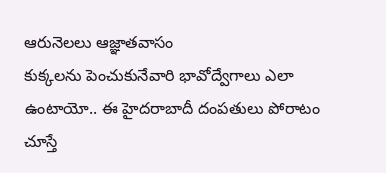ఆరునెలలు ఆజ్ఞాతవాసం
కుక్కలను పెంచుకునేవారి భావోద్వేగాలు ఎలా ఉంటాయో.. ఈ హైదరాబాదీ దంపతులు పోరాటం చూస్తే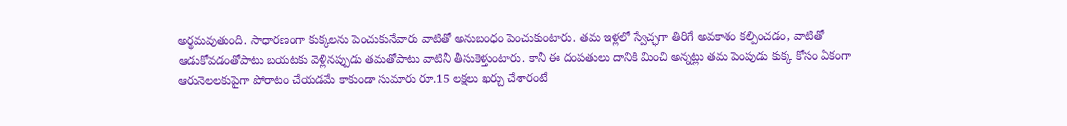అర్థమవుతుంది. సాధారణంగా కుక్కలను పెంచుకునేవారు వాటితో అనుబంధం పెంచుకుంటారు. తమ ఇళ్లలో స్వేచ్ఛగా తిరిగే అవకాశం కల్పించడం, వాటితో ఆడుకోవడంతోపాటు బయటకు వెళ్లినప్పుడు తమతోపాటు వాటినీ తీసుకెళ్తుంటారు. కానీ ఈ దంపతులు దానికి మించి అన్నట్లు తమ పెంపుడు కుక్క కోసం ఏకంగా ఆరునెలలకుపైగా పోరాటం చేయడమే కాకుండా సుమారు రూ.15 లక్షలు ఖర్చు చేశారంటే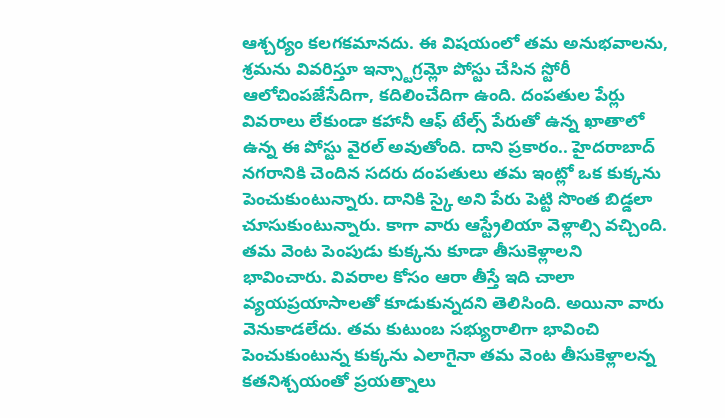ఆశ్చర్యం కలగకమానదు. ఈ విషయంలో తమ అనుభవాలను, శ్రమను వివరిస్తూ ఇన్స్టాగ్రమ్లో పోస్టు చేసిన స్టోరీ ఆలోచింపజేసేదిగా, కదిలించేదిగా ఉంది. దంపతుల పేర్లు వివరాలు లేకుండా కహానీ ఆఫ్ టేల్స్ పేరుతో ఉన్న ఖాతాలో ఉన్న ఈ పోస్టు వైరల్ అవుతోంది. దాని ప్రకారం.. హైదరాబాద్ నగరానికి చెందిన సదరు దంపతులు తమ ఇంట్లో ఒక కుక్కను పెంచుకుంటున్నారు. దానికి స్కై అని పేరు పెట్టి సొంత బిడ్డలా చూసుకుంటున్నారు. కాగా వారు ఆస్ట్రేలియా వెళ్లాల్సి వచ్చింది. తమ వెంట పెంపుడు కుక్కను కూడా తీసుకెళ్లాలని భావించారు. వివరాల కోసం ఆరా తీస్తే ఇది చాలా వ్యయప్రయాసాలతో కూడుకున్నదని తెలిసింది. అయినా వారు వెనుకాడలేదు. తమ కుటుంబ సభ్యురాలిగా భావించి పెంచుకుంటున్న కుక్కను ఎలాగైనా తమ వెంట తీసుకెళ్లాలన్న కతనిశ్చయంతో ప్రయత్నాలు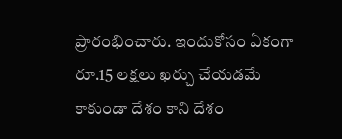ప్రారంభించారు. ఇందుకోసం ఏకంగా రూ.15 లక్షలు ఖర్చు చేయడమే కాకుండా దేశం కాని దేశం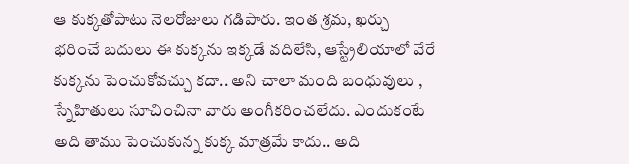ఆ కుక్కతోపాటు నెలరోజులు గడిపారు. ఇంత శ్రమ, ఖర్చు భరించే బదులు ఈ కుక్కను ఇక్కడే వదిలేసి, ఆస్ట్రేలియాలో వేరే కుక్కను పెంచుకోవచ్చు కదా.. అని చాలా మంది బంధువులు , స్నేహితులు సూచించినా వారు అంగీకరించలేదు. ఎందుకంటే అది తాము పెంచుకున్న కుక్క మాత్రమే కాదు.. అది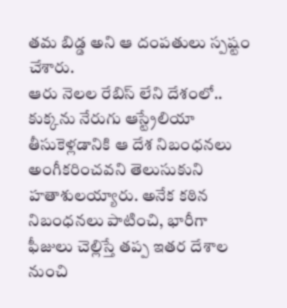తమ బిడ్డ అని ఆ దంపతులు స్పష్టం చేశారు.
ఆరు నెలల రేబిస్ లేని దేశంలో..
కుక్కను నేరుగు ఆస్ట్రేలియా తీసుకెళ్లడానికి ఆ దేశ నిబంధనలు అంగీకరించవని తెలుసుకుని హతాశులయ్యారు. అనేక కఠిన నిబంధనలు పాటించి, భారీగా ఫీజులు చెల్లిస్తే తప్ప ఇతర దేశాల నుంచి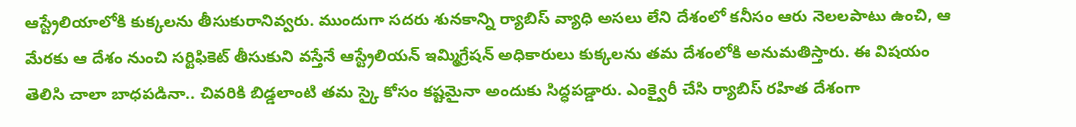ఆస్ట్రేలియాలోకి కుక్కలను తీసుకురానివ్వరు. ముందుగా సదరు శునకాన్ని ర్యాబిస్ వ్యాధి అసలు లేని దేశంలో కనీసం ఆరు నెలలపాటు ఉంచి, ఆ మేరకు ఆ దేశం నుంచి సర్టిఫికెట్ తీసుకుని వస్తేనే ఆస్ట్రేలియన్ ఇమ్మిగ్రేషన్ అధికారులు కుక్కలను తమ దేశంలోకి అనుమతిస్తారు. ఈ విషయం తెలిసి చాలా బాధపడినా.. చివరికి బిడ్డలాంటి తమ స్కై కోసం కష్టమైనా అందుకు సిద్ధపడ్డారు. ఎంక్వైరీ చేసి ర్యాబిస్ రహిత దేశంగా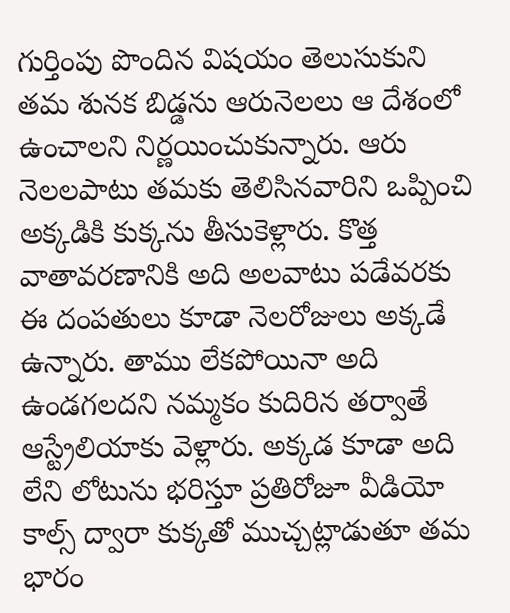గుర్తింపు పొందిన విషయం తెలుసుకుని తమ శునక బిడ్డను ఆరునెలలు ఆ దేశంలో ఉంచాలని నిర్ణయించుకున్నారు. ఆరు నెలలపాటు తమకు తెలిసినవారిని ఒప్పించి అక్కడికి కుక్కను తీసుకెళ్లారు. కొత్త వాతావరణానికి అది అలవాటు పడేవరకు ఈ దంపతులు కూడా నెలరోజులు అక్కడే ఉన్నారు. తాము లేకపోయినా అది ఉండగలదని నమ్మకం కుదిరిన తర్వాతే ఆస్ట్రేలియాకు వెళ్లారు. అక్కడ కూడా అది లేని లోటును భరిస్తూ ప్రతిరోజూ వీడియో కాల్స్ ద్వారా కుక్కతో ముచ్చట్లాడుతూ తమ భారం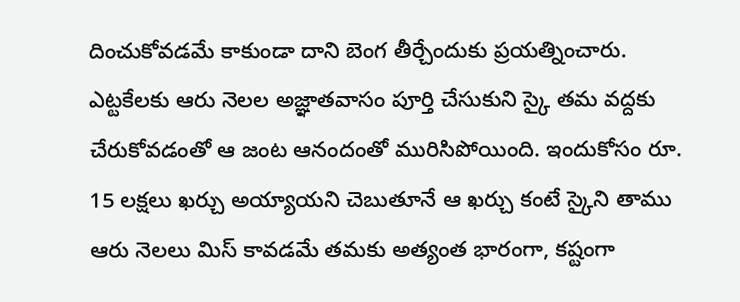దించుకోవడమే కాకుండా దాని బెంగ తీర్చేందుకు ప్రయత్నించారు. ఎట్టకేలకు ఆరు నెలల అజ్ఞాతవాసం పూర్తి చేసుకుని స్కై తమ వద్దకు చేరుకోవడంతో ఆ జంట ఆనందంతో మురిసిపోయింది. ఇందుకోసం రూ. 15 లక్షలు ఖర్చు అయ్యాయని చెబుతూనే ఆ ఖర్చు కంటే స్కైని తాము ఆరు నెలలు మిస్ కావడమే తమకు అత్యంత భారంగా, కష్టంగా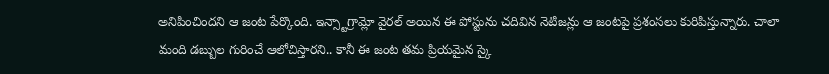అనిపించిందని ఆ జంట పేర్కొంది. ఇన్స్టాగ్రామ్లో వైరల్ అయిన ఈ పోస్టును చదివిన నెటిజన్లు ఆ జంటపై ప్రశంసలు కురిపిస్తున్నారు. చాలా మంది డబ్బుల గురించే ఆలోచిస్తారని.. కానీ ఈ జంట తమ ప్రియమైన స్కై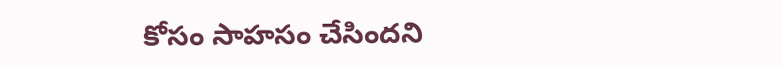కోసం సాహసం చేసిందని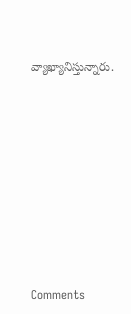వ్యాఖ్యానిస్తున్నారు.










Comments